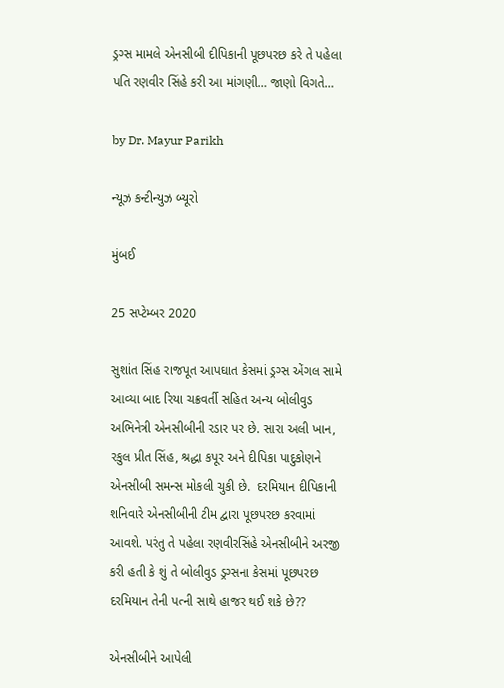ડ્રગ્સ મામલે એનસીબી દીપિકાની પૂછપરછ કરે તે પહેલા પતિ રણવીર સિંહે કરી આ માંગણી… જાણો વિગતે…

by Dr. Mayur Parikh

ન્યૂઝ કન્ટીન્યુઝ બ્યૂરો

મુંબઈ

25 સપ્ટેમ્બર 2020

સુશાંત સિંહ રાજપૂત આપઘાત કેસમાં ડ્રગ્સ એંગલ સામે આવ્યા બાદ રિયા ચક્રવર્તી સહિત અન્ય બોલીવુડ અભિનેત્રી એનસીબીની રડાર પર છે. સારા અલી ખાન, રકુલ પ્રીત સિંહ, શ્રદ્ધા કપૂર અને દીપિકા પાદુકોણને એનસીબી સમન્સ મોકલી ચુકી છે.  દરમિયાન દીપિકાની શનિવારે એનસીબીની ટીમ દ્વારા પૂછપરછ કરવામાં આવશે. પરંતુ તે પહેલા રણવીરસિંહે એનસીબીને અરજી કરી હતી કે શું તે બોલીવુડ ડ્રગ્સના કેસમાં પૂછપરછ દરમિયાન તેની પત્ની સાથે હાજર થઈ શકે છે??

એનસીબીને આપેલી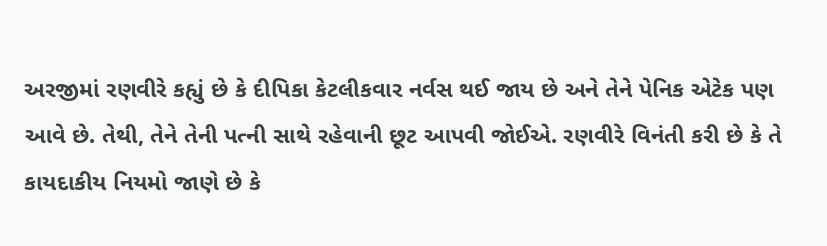અરજીમાં રણવીરે કહ્યું છે કે દીપિકા કેટલીકવાર નર્વસ થઈ જાય છે અને તેને પેનિક એટેક પણ આવે છે. તેથી, તેને તેની પત્ની સાથે રહેવાની છૂટ આપવી જોઈએ. રણવીરે વિનંતી કરી છે કે તે કાયદાકીય નિયમો જાણે છે કે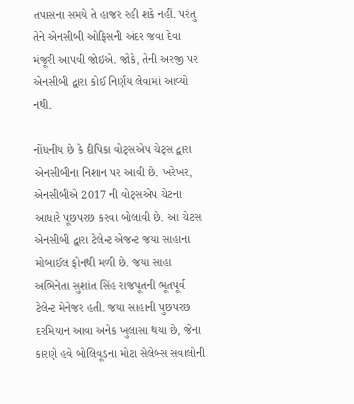તપાસના સમયે તે હાજર રહી શકે નહીં. પરંતુ તેને એનસીબી ઓફિસની અંદર જવા દેવા મંજૂરી આપવી જોઇએ. જોકે, તેની અરજી પર એનસીબી દ્વારા કોઈ નિર્ણય લેવામાં આવ્યો નથી.

નોંધનીય છે કે દીપિકા વોટ્સએપ ચેટ્સ દ્વારા એનસીબીના નિશાન પર આવી છે. ખરેખર, એનસીબીએ 2017 ની વોટ્સએપ ચેટના આધારે પૂછપરછ કરવા બોલાવી છે. આ ચેટસ એનસીબી દ્વારા ટેલેન્ટ એજન્ટ જયા સાહાના મોબાઈલ ફોનથી મળી છે. જયા સાહા અભિનેતા સુશાંત સિંહ રાજપૂતની ભૂતપૂર્વ ટેલેન્ટ મેનેજર હતી. જયા સાહાની પુછપરછ દરમિયાન આવા અનેક ખુલાસા થયા છે, જેના કારણે હવે બોલિવૂડના મોટા સેલેબ્સ સવાલોની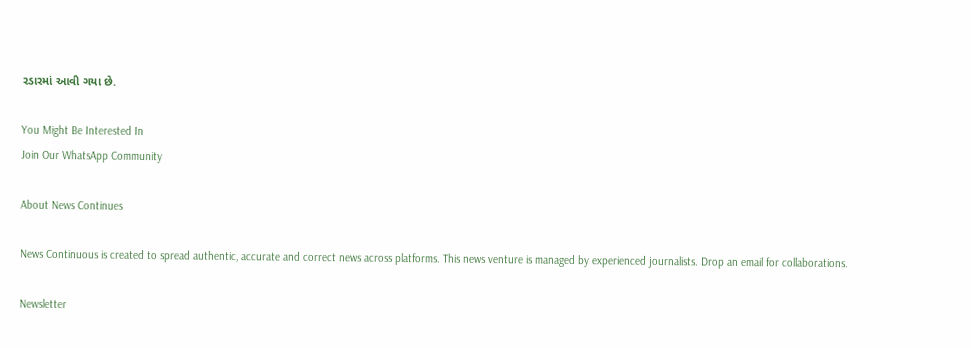રડારમાં આવી ગયા છે.

You Might Be Interested In
Join Our WhatsApp Community

About News Continues

News Continuous is created to spread authentic, accurate and correct news across platforms. This news venture is managed by experienced journalists. Drop an email for collaborations.

Newsletter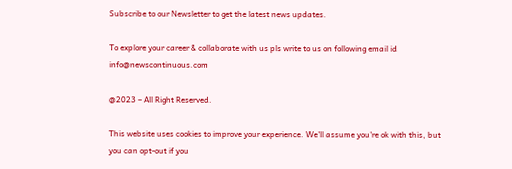Subscribe to our Newsletter to get the latest news updates.

To explore your career & collaborate with us pls write to us on following email id info@newscontinuous.com

@2023 – All Right Reserved.

This website uses cookies to improve your experience. We'll assume you're ok with this, but you can opt-out if you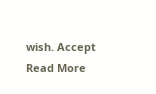wish. Accept Read More